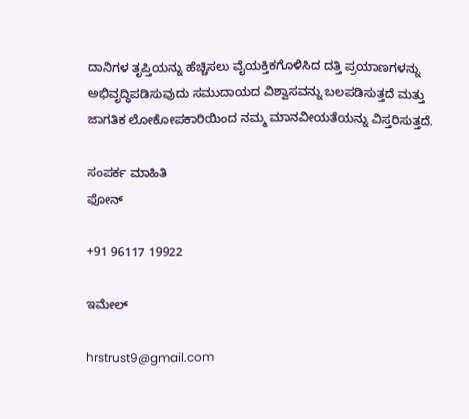ದಾನಿಗಳ ತೃಪ್ತಿಯನ್ನು ಹೆಚ್ಚಿಸಲು ವೈಯಕ್ತಿಕಗೊಳಿಸಿದ ದತ್ತಿ ಪ್ರಯಾಣಗಳನ್ನು ಅಭಿವೃದ್ಧಿಪಡಿಸುವುದು ಸಮುದಾಯದ ವಿಶ್ವಾಸವನ್ನು ಬಲಪಡಿಸುತ್ತದೆ ಮತ್ತು ಜಾಗತಿಕ ಲೋಕೋಪಕಾರಿಯಿಂದ ನಮ್ಮ ಮಾನವೀಯತೆಯನ್ನು ವಿಸ್ತರಿಸುತ್ತದೆ.

ಸಂಪರ್ಕ ಮಾಹಿತಿ
ಫೋನ್

+91 96117 19922

ಇಮೇಲ್

hrstrust9@gmail.com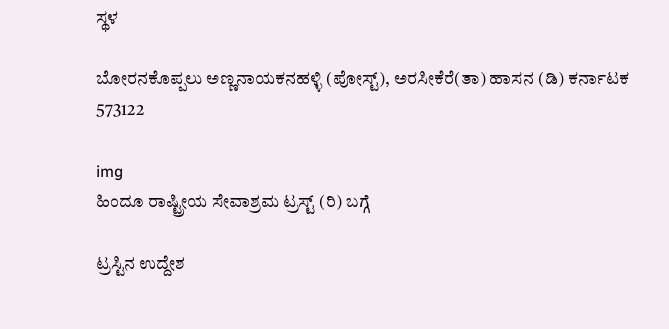ಸ್ಥಳ

ಬೋರನಕೊಪ್ಪಲು ಅಣ್ಣನಾಯಕನಹಳ್ಳಿ (ಪೋಸ್ಟ್), ಅರಸೀಕೆರೆ(ತಾ) ಹಾಸನ (ಡಿ) ಕರ್ನಾಟಕ 573122

img
ಹಿಂದೂ ರಾಷ್ಟ್ರೀಯ ಸೇವಾಶ್ರಮ ಟ್ರಸ್ಟ್ (ರಿ) ಬಗ್ಗೆ

ಟ್ರಸ್ಟಿನ ಉದ್ದೇಶ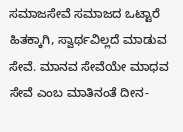ಸಮಾಜಸೇವೆ ಸಮಾಜದ ಒಟ್ಟಾರೆ ಹಿತಕ್ಕಾಗಿ, ಸ್ವಾರ್ಥವಿಲ್ಲದೆ ಮಾಡುವ ಸೇವೆ. ಮಾನವ ಸೇವೆಯೇ ಮಾಧವ ಸೇವೆ ಎಂಬ ಮಾತಿನಂತೆ ದೀನ-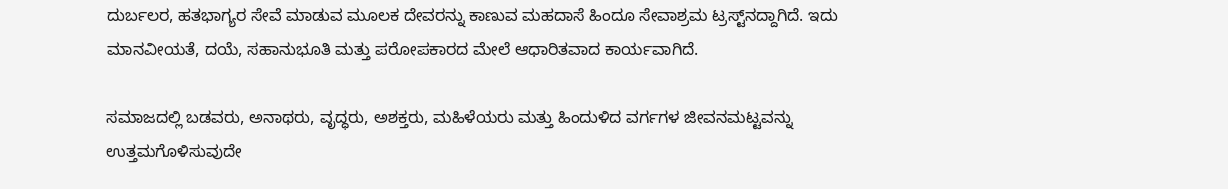ದುರ್ಬಲರ, ಹತಭಾಗ್ಯರ ಸೇವೆ ಮಾಡುವ ಮೂಲಕ ದೇವರನ್ನು ಕಾಣುವ ಮಹದಾಸೆ ಹಿಂದೂ ಸೇವಾಶ್ರಮ ಟ್ರಸ್ಟ್‌ನದ್ದಾಗಿದೆ. ಇದು ಮಾನವೀಯತೆ, ದಯೆ, ಸಹಾನುಭೂತಿ ಮತ್ತು ಪರೋಪಕಾರದ ಮೇಲೆ ಆಧಾರಿತವಾದ ಕಾರ್ಯವಾಗಿದೆ.

ಸಮಾಜದಲ್ಲಿ ಬಡವರು, ಅನಾಥರು, ವೃದ್ಧರು, ಅಶಕ್ತರು, ಮಹಿಳೆಯರು ಮತ್ತು ಹಿಂದುಳಿದ ವರ್ಗಗಳ ಜೀವನಮಟ್ಟವನ್ನು ಉತ್ತಮಗೊಳಿಸುವುದೇ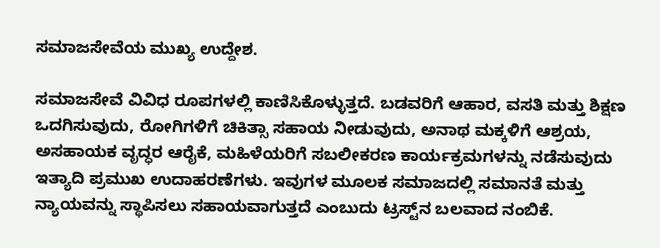ಸಮಾಜಸೇವೆಯ ಮುಖ್ಯ ಉದ್ದೇಶ.

ಸಮಾಜಸೇವೆ ವಿವಿಧ ರೂಪಗಳಲ್ಲಿ ಕಾಣಿಸಿಕೊಳ್ಳುತ್ತದೆ. ಬಡವರಿಗೆ ಆಹಾರ, ವಸತಿ ಮತ್ತು ಶಿಕ್ಷಣ ಒದಗಿಸುವುದು, ರೋಗಿಗಳಿಗೆ ಚಿಕಿತ್ಸಾ ಸಹಾಯ ನೀಡುವುದು, ಅನಾಥ ಮಕ್ಕಳಿಗೆ ಆಶ್ರಯ, ಅಸಹಾಯಕ ವೃದ್ಧರ ಆರೈಕೆ, ಮಹಿಳೆಯರಿಗೆ ಸಬಲೀಕರಣ ಕಾರ್ಯಕ್ರಮಗಳನ್ನು ನಡೆಸುವುದು ಇತ್ಯಾದಿ ಪ್ರಮುಖ ಉದಾಹರಣೆಗಳು. ಇವುಗಳ ಮೂಲಕ ಸಮಾಜದಲ್ಲಿ ಸಮಾನತೆ ಮತ್ತು ನ್ಯಾಯವನ್ನು ಸ್ಥಾಪಿಸಲು ಸಹಾಯವಾಗುತ್ತದೆ ಎಂಬುದು ಟ್ರಸ್ಟ್‌ನ ಬಲವಾದ ನಂಬಿಕೆ.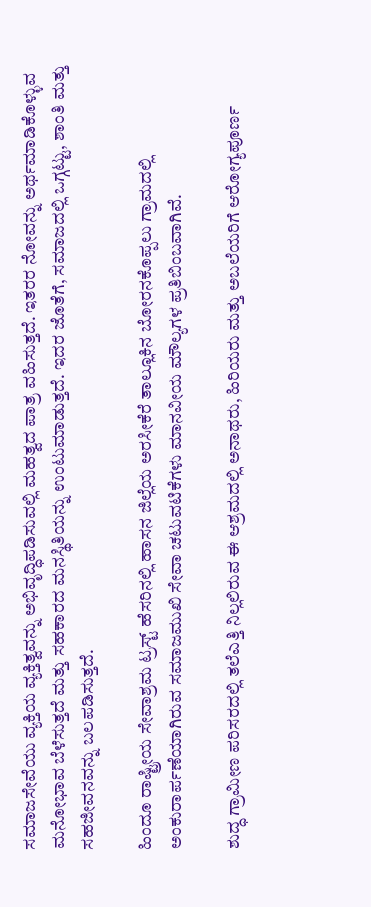ಸಮಾಜಸೇವೆಯು ವ್ಯಕ್ತಿಯ ವ್ಯಕ್ತಿತ್ವವನ್ನು ಅಭಿವೃದ್ಧಿಪಡಿಸುವಲ್ಲಿ ಮಹತ್ವದ ಪಾತ್ರ ವಹಿಸುತ್ತದೆ. ಇತರರ ನೋವನ್ನು ಅರ್ಥಮಾಡಿಕೊಳ್ಳುವ ಮನೋಭಾವ ಬೆಳೆಸುತ್ತದೆ ಮತ್ತು ಸಹಕಾರದ ಮನಸ್ಥಿತಿಯನ್ನು ಉಂಟುಮಾಡುತ್ತದೆ. ಇದರ ಜೊತೆಗೆ, ಸಮಾಜದಲ್ಲಿ ಒಗ್ಗಟ್ಟು, ಶಾಂತಿ ಮತ್ತು ಸಹಜೀವನವನ್ನು ಬಲಪಡಿಸುತ್ತದೆ.

ಹಿಂದೂ ರಾಷ್ಟ್ರೀಯ ಸೇವಾಶ್ರಮ ಟ್ರಸ್ಟ್ ಹೆಸರಿನಲ್ಲಿ ಹಾಸನ ಜಿಲ್ಲೆಯ ಅರಸೀಕೆರೆ ತಾಲ್ಲೂಕಿನ ಬೋರನಕೊಪ್ಪಲು ಗ್ರಾಮದಲ್ಲಿ ಅಂಕುರಾರ್ಪಣೆಯಾಗಿರುವ ಸಮಾಜಮುಖಿ ಸೇವಾ ಚಟುವಟಿಕೆಗಳು ಮಾನವೀಯ ಮೌಲ್ಯಗಳ ಪ್ರತಿಬಿಂಬವಾಗಿವೆ.

ಶುದ್ಧ ಗ್ರಾಮೀಣ ಪರಿಸರದಲ್ಲಿ ತಲೆಎತ್ತಿ ನಿಲ್ಲಲಿರುವ ಈ ಆಶ್ರಮದಲ್ಲಿ ಅನಾಥರು, ಹಿರಿಯರು ಮತ್ತು ಅಬಲೆಯರಿಗೆ ಆರೋಗ್ಯಪೂರ್ಣ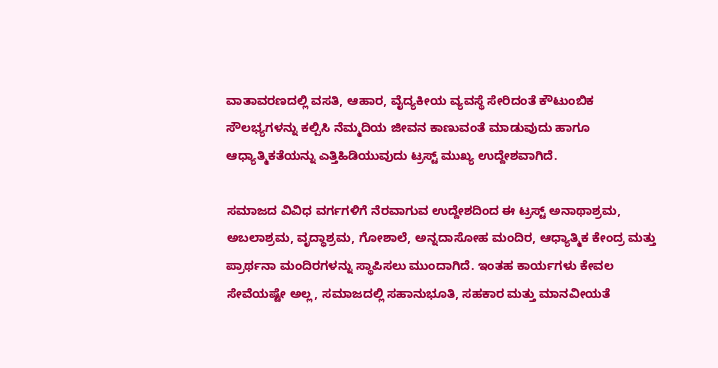ವಾತಾವರಣದಲ್ಲಿ ವಸತಿ, ಆಹಾರ, ವೈದ್ಯಕೀಯ ವ್ಯವಸ್ಥೆ ಸೇರಿದಂತೆ ಕೌಟುಂಬಿಕ ಸೌಲಭ್ಯಗಳನ್ನು ಕಲ್ಪಿಸಿ ನೆಮ್ಮದಿಯ ಜೀವನ ಕಾಣುವಂತೆ ಮಾಡುವುದು ಹಾಗೂ ಆಧ್ಯಾತ್ಮಿಕತೆಯನ್ನು ಎತ್ತಿಹಿಡಿಯುವುದು ಟ್ರಸ್ಟ್ ಮುಖ್ಯ ಉದ್ದೇಶವಾಗಿದೆ.

ಸಮಾಜದ ವಿವಿಧ ವರ್ಗಗಳಿಗೆ ನೆರವಾಗುವ ಉದ್ದೇಶದಿಂದ ಈ ಟ್ರಸ್ಟ್ ಅನಾಥಾಶ್ರಮ, ಅಬಲಾಶ್ರಮ, ವೃದ್ಧಾಶ್ರಮ, ಗೋಶಾಲೆ, ಅನ್ನದಾಸೋಹ ಮಂದಿರ, ಆಧ್ಯಾತ್ಮಿಕ ಕೇಂದ್ರ ಮತ್ತು ಪ್ರಾರ್ಥನಾ ಮಂದಿರಗಳನ್ನು ಸ್ಥಾಪಿಸಲು ಮುಂದಾಗಿದೆ. ಇಂತಹ ಕಾರ್ಯಗಳು ಕೇವಲ ಸೇವೆಯಷ್ಟೇ ಅಲ್ಲ, ಸಮಾಜದಲ್ಲಿ ಸಹಾನುಭೂತಿ, ಸಹಕಾರ ಮತ್ತು ಮಾನವೀಯತೆ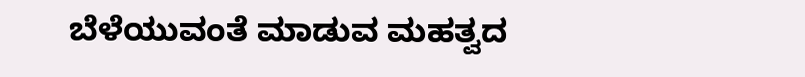ಬೆಳೆಯುವಂತೆ ಮಾಡುವ ಮಹತ್ವದ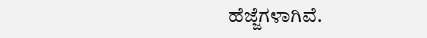ಹೆಜ್ಜೆಗಳಾಗಿವೆ.